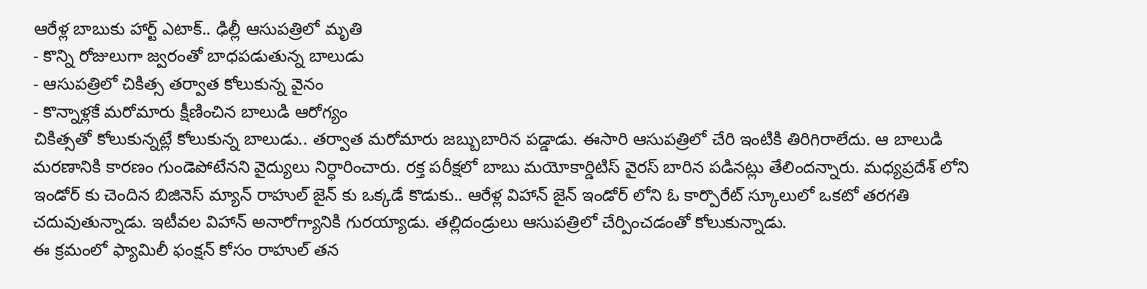ఆరేళ్ల బాబుకు హార్ట్ ఎటాక్.. ఢిల్లీ ఆసుపత్రిలో మృతి
- కొన్ని రోజులుగా జ్వరంతో బాధపడుతున్న బాలుడు
- ఆసుపత్రిలో చికిత్స తర్వాత కోలుకున్న వైనం
- కొన్నాళ్లకే మరోమారు క్షీణించిన బాలుడి ఆరోగ్యం
చికిత్సతో కోలుకున్నట్లే కోలుకున్న బాలుడు.. తర్వాత మరోమారు జబ్బుబారిన పడ్డాడు. ఈసారి ఆసుపత్రిలో చేరి ఇంటికి తిరిగిరాలేదు. ఆ బాలుడి మరణానికి కారణం గుండెపోటేనని వైద్యులు నిర్ధారించారు. రక్త పరీక్షలో బాబు మయోకార్డిటిస్ వైరస్ బారిన పడినట్లు తేలిందన్నారు. మధ్యప్రదేశ్ లోని ఇండోర్ కు చెందిన బిజినెస్ మ్యాన్ రాహుల్ జైన్ కు ఒక్కడే కొడుకు.. ఆరేళ్ల విహాన్ జైన్ ఇండోర్ లోని ఓ కార్పొరేట్ స్కూలులో ఒకటో తరగతి చదువుతున్నాడు. ఇటీవల విహాన్ అనారోగ్యానికి గురయ్యాడు. తల్లిదండ్రులు ఆసుపత్రిలో చేర్పించడంతో కోలుకున్నాడు.
ఈ క్రమంలో ఫ్యామిలీ ఫంక్షన్ కోసం రాహుల్ తన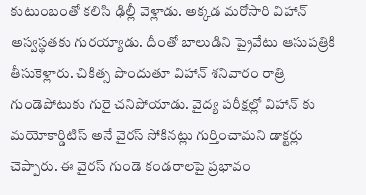కుటుంబంతో కలిసి ఢిల్లీ వెళ్లాడు. అక్కడ మరోసారి విహాన్ అస్వస్థతకు గురయ్యాడు. దీంతో బాలుడిని ప్రైవేటు ఆసుపత్రికి తీసుకెళ్లారు. చికిత్స పొందుతూ విహాన్ శనివారం రాత్రి గుండెపోటుకు గురై చనిపోయాడు. వైద్య పరీక్షల్లో విహాన్ కు మయోకార్డిటిస్ అనే వైరస్ సోకినట్లు గుర్తించామని డాక్టర్లు చెప్పారు. ఈ వైరస్ గుండె కండరాలపై ప్రభావం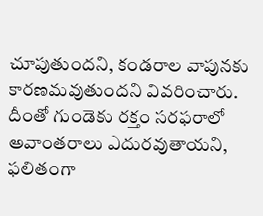చూపుతుందని, కండరాల వాపునకు కారణమవుతుందని వివరించారు. దీంతో గుండెకు రక్తం సరఫరాలో అవాంతరాలు ఎదురవుతాయని, ఫలితంగా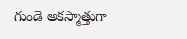గుండె అకస్మాత్తుగా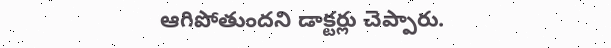ఆగిపోతుందని డాక్టర్లు చెప్పారు.